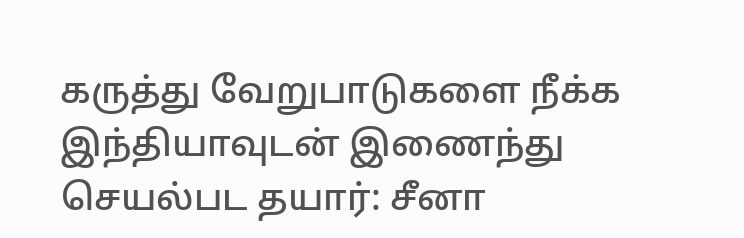கருத்து வேறுபாடுகளை நீக்க இந்தியாவுடன் இணைந்து செயல்பட தயார்: சீனா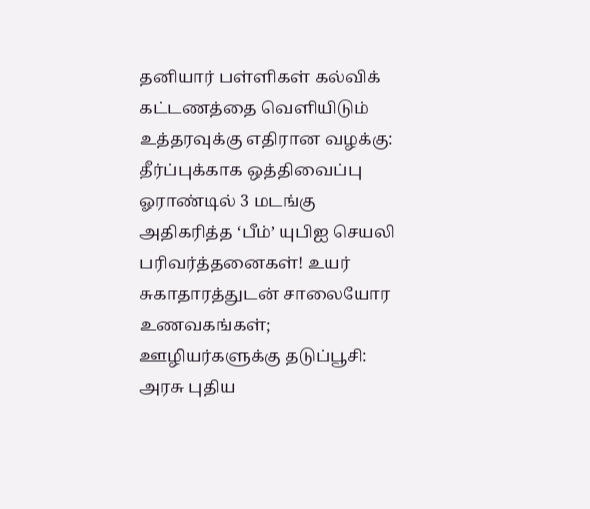தனியார் பள்ளிகள் கல்விக் கட்டணத்தை வெளியிடும் உத்தரவுக்கு எதிரான வழக்கு: தீர்ப்புக்காக ஒத்திவைப்பு ஓராண்டில் 3 மடங்கு அதிகரித்த ‘பீம்’ யுபிஐ செயலி பரிவர்த்தனைகள்! உயர் சுகாதாரத்துடன் சாலையோர உணவகங்கள்; ஊழியர்களுக்கு தடுப்பூசி: அரசு புதிய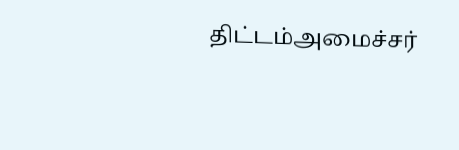திட்டம்அமைச்சர்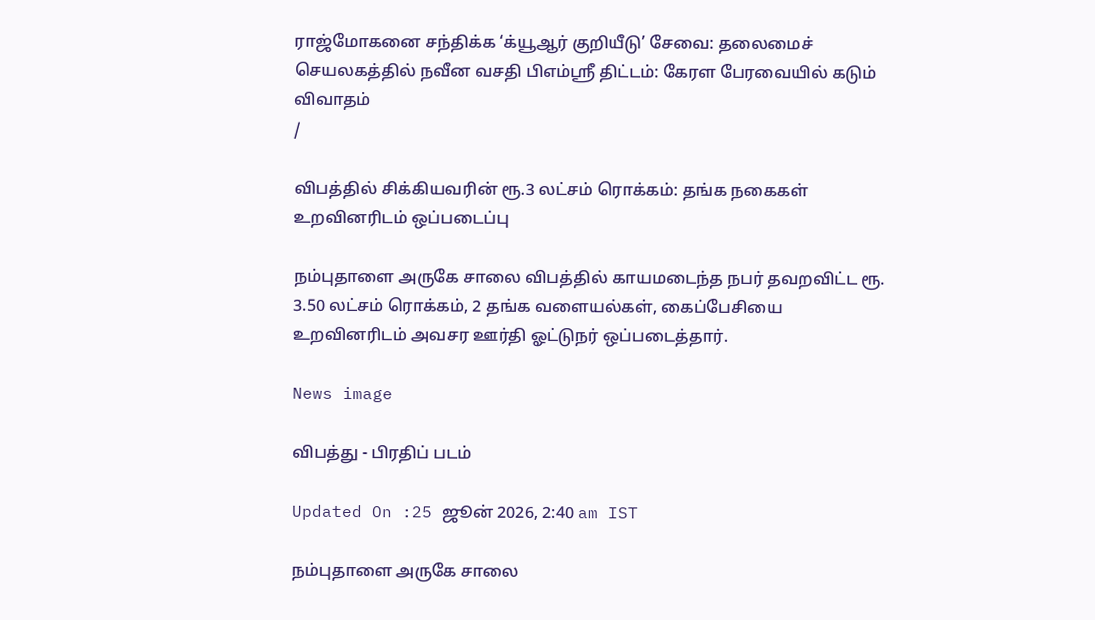ராஜ்மோகனை சந்திக்க ‘க்யூஆர் குறியீடு’ சேவை: தலைமைச் செயலகத்தில் நவீன வசதி பிஎம்ஸ்ரீ திட்டம்: கேரள பேரவையில் கடும் விவாதம்
/

விபத்தில் சிக்கியவரின் ரூ.3 லட்சம் ரொக்கம்: தங்க நகைகள் உறவினரிடம் ஒப்படைப்பு

நம்புதாளை அருகே சாலை விபத்தில் காயமடைந்த நபர் தவறவிட்ட ரூ. 3.50 லட்சம் ரொக்கம், 2 தங்க வளையல்கள், கைப்பேசியை உறவினரிடம் அவசர ஊர்தி ஓட்டுநர் ஒப்படைத்தார்.

News image

விபத்து - பிரதிப் படம்

Updated On :25 ஜூன் 2026, 2:40 am IST

நம்புதாளை அருகே சாலை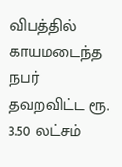விபத்தில் காயமடைந்த நபர் தவறவிட்ட ரூ. 3.50 லட்சம்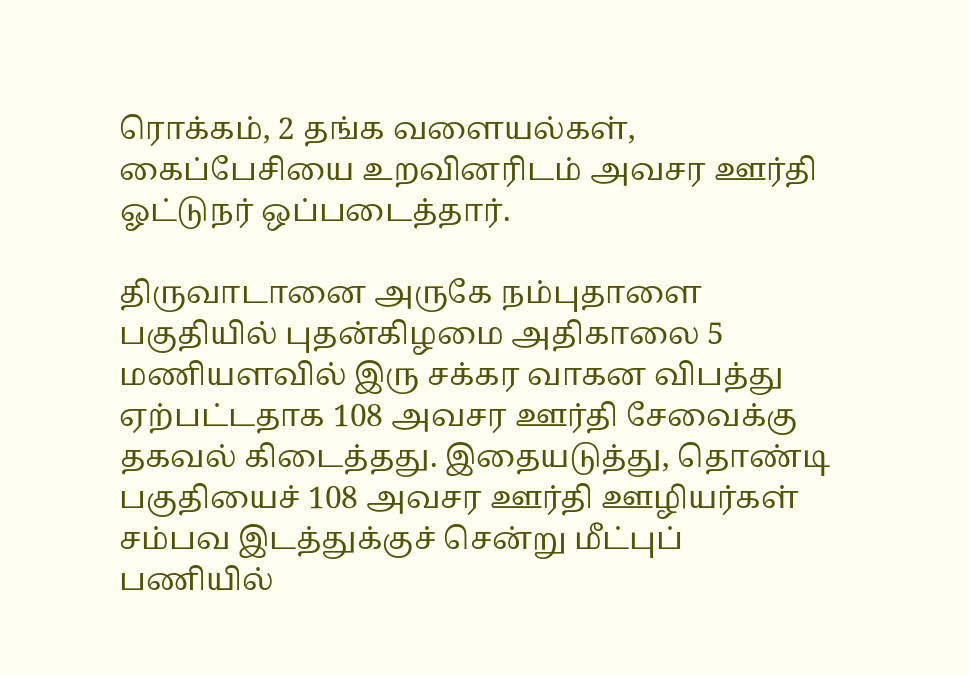ரொக்கம், 2 தங்க வளையல்கள், கைப்பேசியை உறவினரிடம் அவசர ஊர்தி ஓட்டுநர் ஒப்படைத்தார்.

திருவாடானை அருகே நம்புதாளை பகுதியில் புதன்கிழமை அதிகாலை 5 மணியளவில் இரு சக்கர வாகன விபத்து ஏற்பட்டதாக 108 அவசர ஊர்தி சேவைக்கு தகவல் கிடைத்தது. இதையடுத்து, தொண்டி பகுதியைச் 108 அவசர ஊர்தி ஊழியர்கள் சம்பவ இடத்துக்குச் சென்று மீட்புப் பணியில்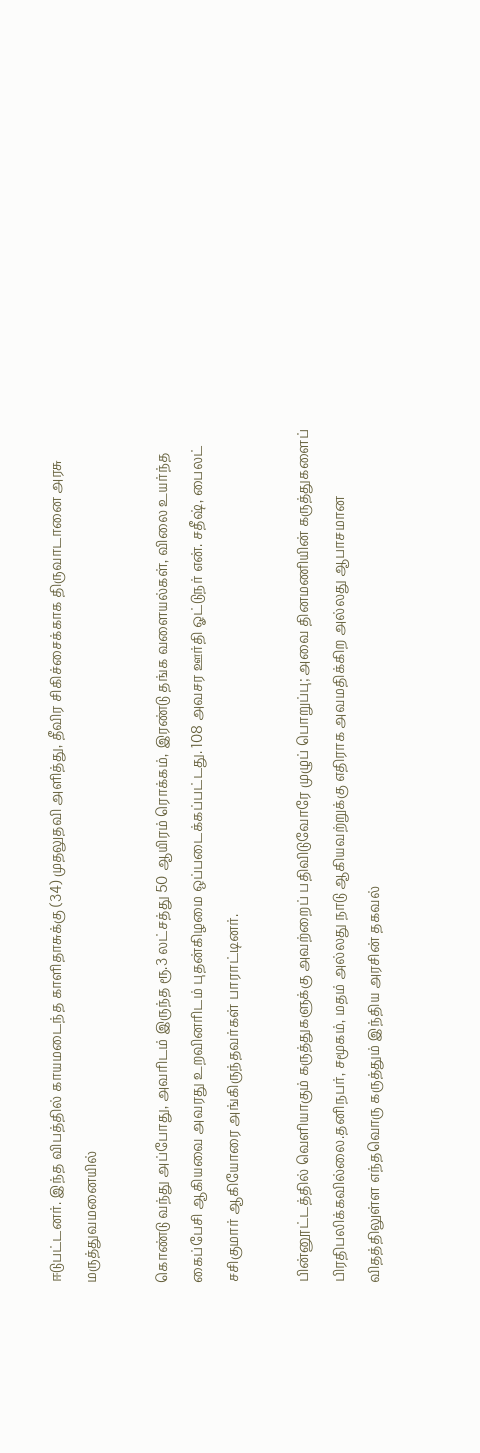ஈடுபட்டனர். இந்த விபத்தில் காயமடைந்த காளிதாசுக்கு (34) முதலுதவி அளித்து, தீவிர சிகிச்சைக்காக திருவாடானை அரசு மருத்துவமனையில்

கொண்டு வந்து அப்போது, அவரிடம் இருந்த ரூ.3 லட்சத்து 50 ஆயிரம் ரொக்கம், இரண்டு தங்க வளையல்கள், விலை உயர்ந்த கைப்பேசி ஆகியவை அவரது உறவினரிடம் புதன்கிழமை ஒப்படைக்கப்பட்டது. 108 அவசர ஊர்தி ஓட்டுநர் என். சதீஷ், பைலட் சசிகுமார் ஆகியோரை அங்கிருந்தவர்கள் பாராட்டினர்.

பின்னூட்டத்தில் வெளியாகும் கருத்துகளுக்கு அவற்றைப் பதிவிடுவோரே முழுப் பொறுப்பு; அவை தினமணியின் கருத்துகளைப் பிரதிபலிக்கவில்லை.தனிநபர், சமூகம், மதம் அல்லது நாடு ஆகியவற்றுக்கு எதிராக அவமதிக்கிற அல்லது ஆபாசமான விதத்திலுள்ள எந்தவொரு கருத்தும் இந்திய அரசின் தகவல்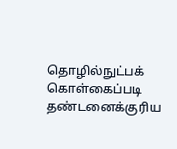தொழில்நுட்பக் கொள்கைப்படி தண்டனைக்குரிய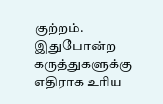குற்றம். இதுபோன்ற கருத்துகளுக்கு எதிராக உரிய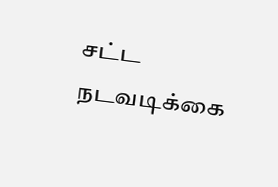சட்ட நடவடிக்கை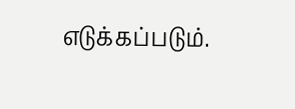எடுக்கப்படும்.